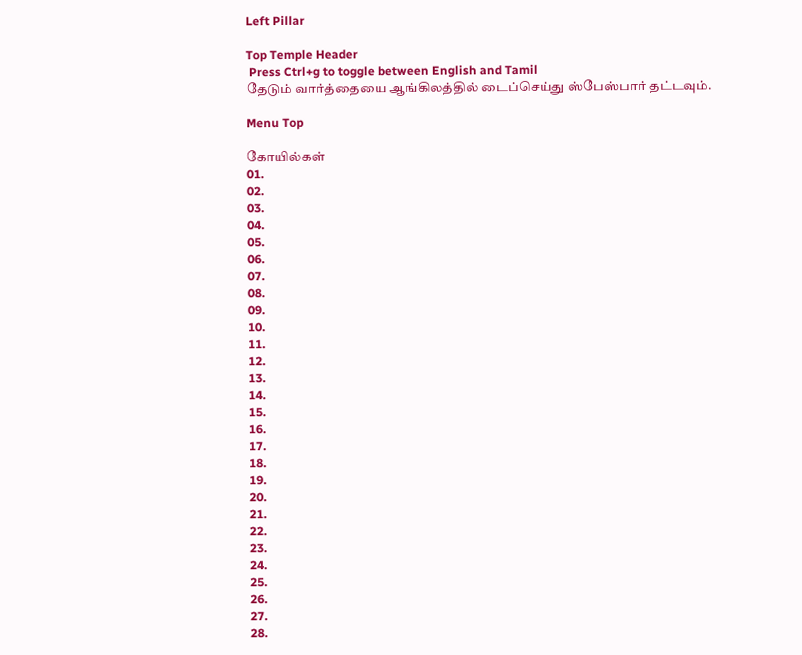Left Pillar

Top Temple Header
 Press Ctrl+g to toggle between English and Tamil
தேடும் வார்த்தையை ஆங்கிலத்தில் டைப்செய்து ஸ்பேஸ்பார் தட்டவும்.

Menu Top

கோயில்கள்
01.
02.
03.
04.
05.
06.
07.
08.
09.
10.
11.
12.
13.
14.
15.
16.
17.
18.
19.
20.
21.
22.
23.
24.
25.
26.
27.
28.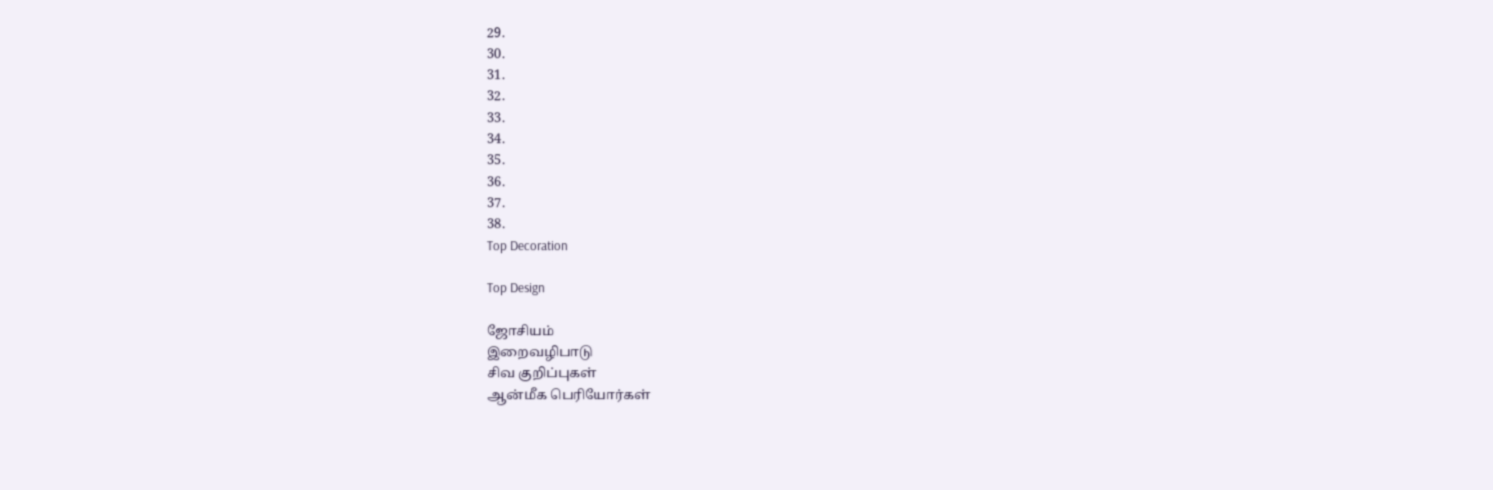29.
30.
31.
32.
33.
34.
35.
36.
37.
38.
Top Decoration

Top Design

ஜோசியம்
இறைவழிபாடு
சிவ குறிப்புகள்
ஆன்மீக பெரியோர்கள்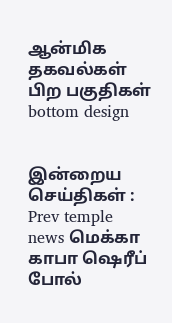ஆன்மிக தகவல்கள்
பிற பகுதிகள்
bottom design


இன்றைய செய்திகள் :
Prev temple news மெக்கா காபா ஷெரீப் போல்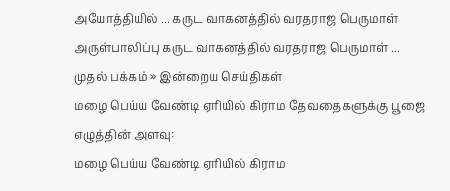அயோத்தியில் ... கருட வாகனத்தில் வரதராஜ பெருமாள் அருள்பாலிப்பு கருட வாகனத்தில் வரதராஜ பெருமாள் ...
முதல் பக்கம் » இன்றைய செய்திகள்
மழை பெய்ய வேண்டி ஏரியில் கிராம தேவதைகளுக்கு பூஜை
எழுத்தின் அளவு:
மழை பெய்ய வேண்டி ஏரியில் கிராம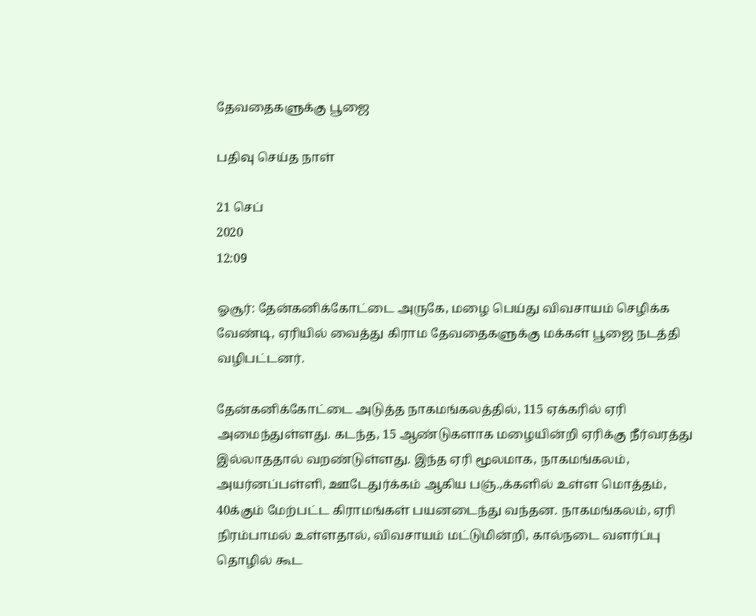தேவதைகளுக்கு பூஜை

பதிவு செய்த நாள்

21 செப்
2020
12:09

ஓசூர்: தேன்கனிக்கோட்டை அருகே, மழை பெய்து விவசாயம் செழிக்க வேண்டி, ஏரியில் வைத்து கிராம தேவதைகளுக்கு மக்கள் பூஜை நடத்தி வழிபட்டனர்.

தேன்கனிக்கோட்டை அடுத்த நாகமங்கலத்தில், 115 ஏக்கரில் ஏரி அமைந்துள்ளது. கடந்த, 15 ஆண்டுகளாக மழையின்றி ஏரிக்கு நீர்வரத்து இல்லாததால் வறண்டுள்ளது. இந்த ஏரி மூலமாக, நாகமங்கலம், அயர்னப்பள்ளி, ஊடேதுர்க்கம் ஆகிய பஞ்.,க்களில் உள்ள மொத்தம், 40க்கும் மேற்பட்ட கிராமங்கள் பயனடைந்து வந்தன. நாகமங்கலம், ஏரி நிரம்பாமல் உள்ளதால், விவசாயம் மட்டுமின்றி, கால்நடை வளர்ப்பு தொழில் கூட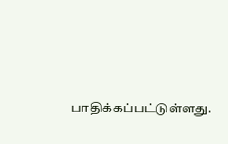பாதிக்கப்பட்டுள்ளது.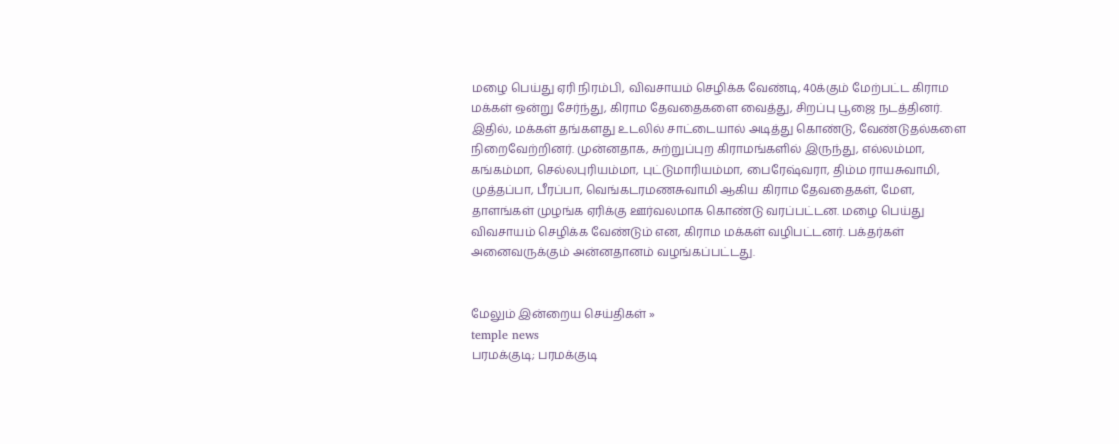மழை பெய்து ஏரி நிரம்பி, விவசாயம் செழிக்க வேண்டி, 40க்கும் மேற்பட்ட கிராம மக்கள் ஒன்று சேர்ந்து, கிராம தேவதைகளை வைத்து, சிறப்பு பூஜை நடத்தினர். இதில், மக்கள் தங்களது உடலில் சாட்டையால் அடித்து கொண்டு, வேண்டுதல்களை நிறைவேற்றினர். முன்னதாக, சுற்றுப்புற கிராமங்களில் இருந்து, எல்லம்மா, கங்கம்மா, செல்லபுரியம்மா, புட்டுமாரியம்மா, பைரேஷ்வரா, திம்ம ராயசுவாமி, முத்தப்பா, பீரப்பா, வெங்கடரமணசுவாமி ஆகிய கிராம தேவதைகள், மேள, தாளங்கள் முழங்க ஏரிக்கு ஊர்வலமாக கொண்டு வரப்பட்டன. மழை பெய்து விவசாயம் செழிக்க வேண்டும் என, கிராம மக்கள் வழிபட்டனர். பக்தர்கள் அனைவருக்கும் அன்னதானம் வழங்கப்பட்டது.


மேலும் இன்றைய செய்திகள் »
temple news
பரமக்குடி; பரமக்குடி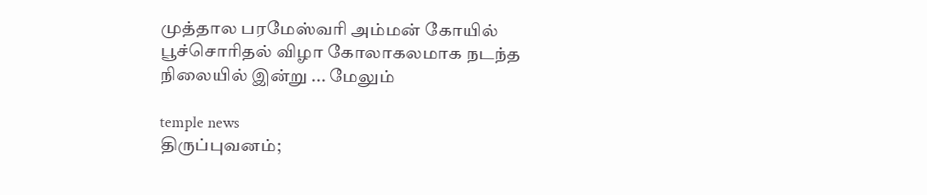முத்தால பரமேஸ்வரி அம்மன் கோயில் பூச்சொரிதல் விழா கோலாகலமாக நடந்த நிலையில் இன்று ... மேலும்

temple news
திருப்புவனம்;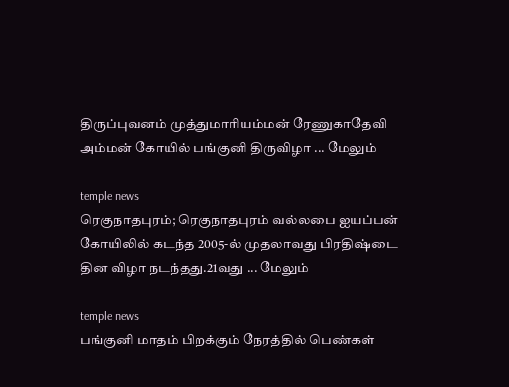திருப்புவனம் முத்துமாரியம்மன் ரேணுகாதேவி அம்மன் கோயில் பங்குனி திருவிழா ... மேலும்

temple news
ரெகுநாதபுரம்; ரெகுநாதபுரம் வல்லபை ஐயப்பன் கோயிலில் கடந்த 2005-ல் முதலாவது பிரதிஷ்டை தின விழா நடந்தது.21வது ... மேலும்

temple news
பங்குனி மாதம் பிறக்கும் நேரத்தில் பெண்கள்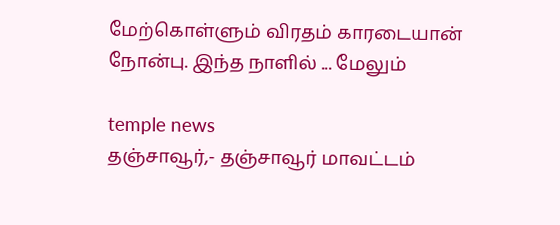மேற்கொள்ளும் விரதம் காரடையான் நோன்பு. இந்த நாளில் ... மேலும்

temple news
தஞ்சாவூர்,- தஞ்சாவூர் மாவட்டம்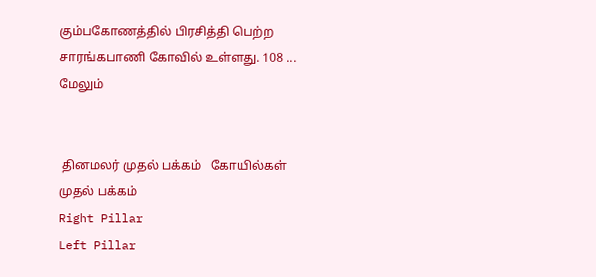கும்பகோணத்தில் பிரசித்தி பெற்ற சாரங்கபாணி கோவில் உள்ளது. 108 ... மேலும்


 தினமலர் முதல் பக்கம்   கோயில்கள் முதல் பக்கம்
Right Pillar
Left Pillar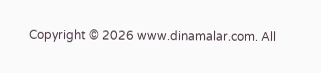Copyright © 2026 www.dinamalar.com. All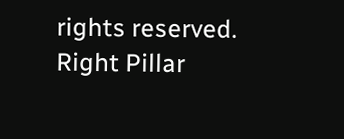rights reserved.
Right Pillar